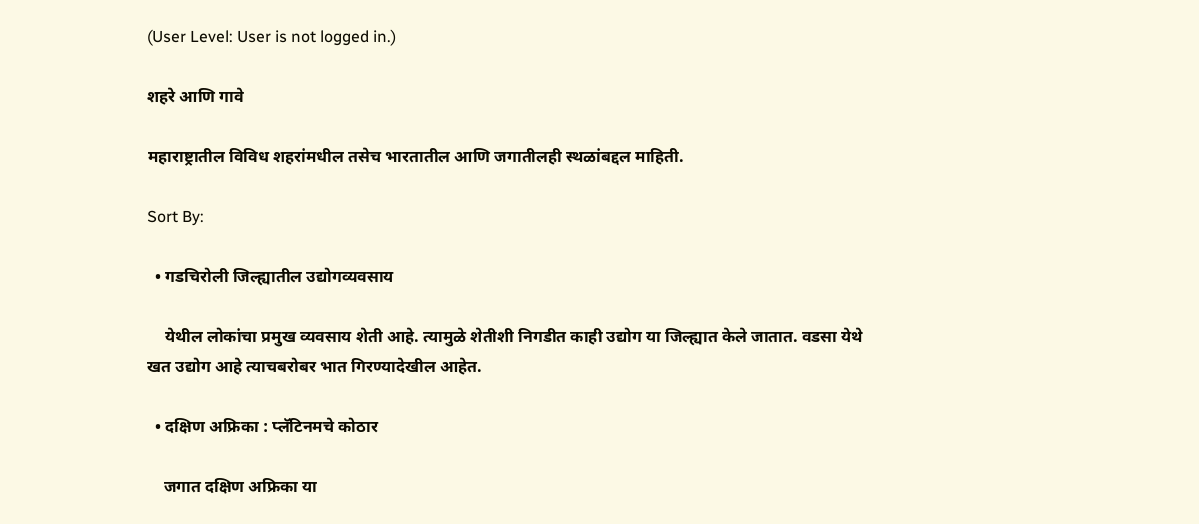(User Level: User is not logged in.)

शहरे आणि गावे

महाराष्ट्रातील विविध शहरांमधील तसेच भारतातील आणि जगातीलही स्थळांबद्दल माहिती.

Sort By:

  • गडचिरोली जिल्ह्यातील उद्योगव्यवसाय

    येथील लोकांचा प्रमुख व्यवसाय शेती आहे. त्यामुळे शेतीशी निगडीत काही उद्योग या जिल्ह्यात केले जातात. वडसा येथे खत उद्योग आहे त्याचबरोबर भात गिरण्यादेखील आहेत.

  • दक्षिण अफ्रिका : प्लॅटिनमचे कोठार

    जगात दक्षिण अफ्रिका या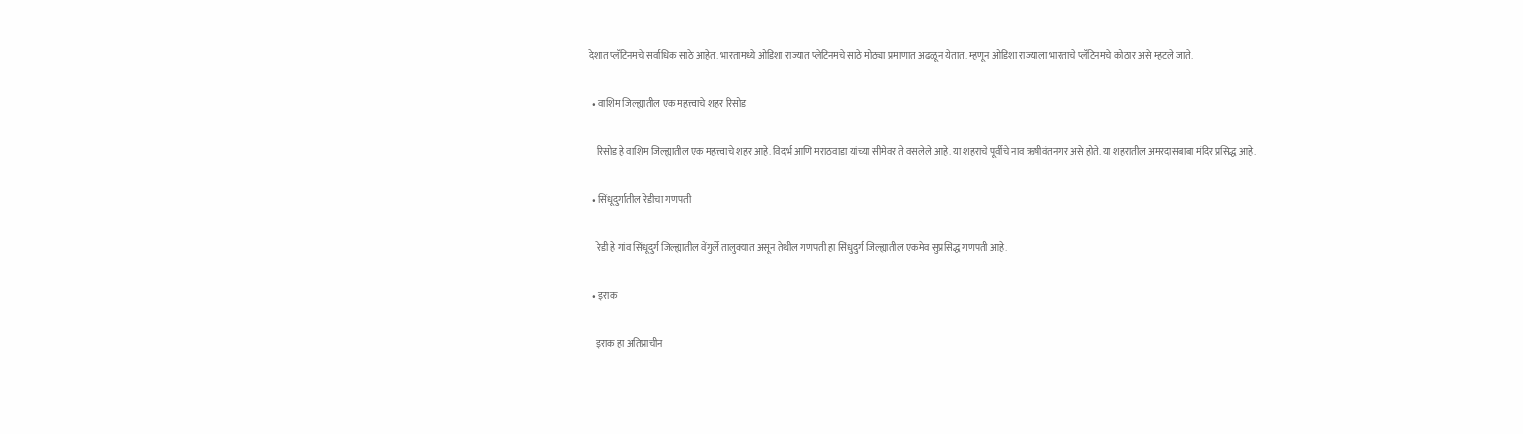देशात प्लॅटिनमचे सर्वाधिक साठे आहेत. भारतामध्ये ओडिशा राज्यात प्लेटिनमचे साठे मोठ्या प्रमाणात अढळून येतात. म्हणून ओडिशा राज्याला भारताचे प्लॅटिनमचे कोठार असे म्हटले जाते.

  • वाशिम जिल्ह्यातील एक महत्त्वाचे शहर रिसोड

    रिसोड हे वाशिम जिल्ह्यातील एक महत्त्वाचे शहर आहे. विदर्भ आणि मराठवाडा यांच्या सीमेवर ते वसलेले आहे. या शहराचे पूर्वीचे नाव ऋषीवंतनगर असे होते. या शहरातील अमरदासबाबा मंदिर प्रसिद्ध आहे.

  • सिंधूदुर्गातील रेडीचा गणपती

    रेडी हे गांव सिंधूदुर्ग जिल्ह्यातील वेंगुर्ले तालुक्यात असून तेथील गणपती हा सिंधुदुर्ग जिल्ह्यातील एकमेव सुप्रसिद्ध गणपती आहे.

  • इराक

    इराक हा अतिप्राचीन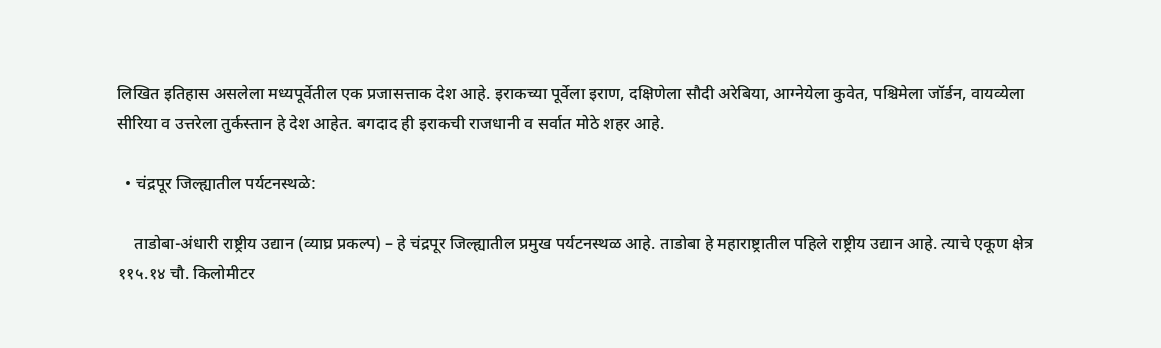लिखित इतिहास असलेला मध्यपूर्वेतील एक प्रजासत्ताक देश आहे. इराकच्या पूर्वेला इराण, दक्षिणेला सौदी अरेबिया, आग्नेयेला कुवेत, पश्चिमेला जॉर्डन, वायव्येला सीरिया व उत्तरेला तुर्कस्तान हे देश आहेत. बगदाद ही इराकची राजधानी व सर्वात मोठे शहर आहे.

  • चंद्रपूर जिल्ह्यातील पर्यटनस्थळे:

    ताडोबा-अंधारी राष्ट्रीय उद्यान (व्याघ्र प्रकल्प) – हे चंद्रपूर जिल्ह्यातील प्रमुख पर्यटनस्थळ आहे. ताडोबा हे महाराष्ट्रातील पहिले राष्ट्रीय उद्यान आहे. त्याचे एकूण क्षेत्र ११५.१४ चौ. किलोमीटर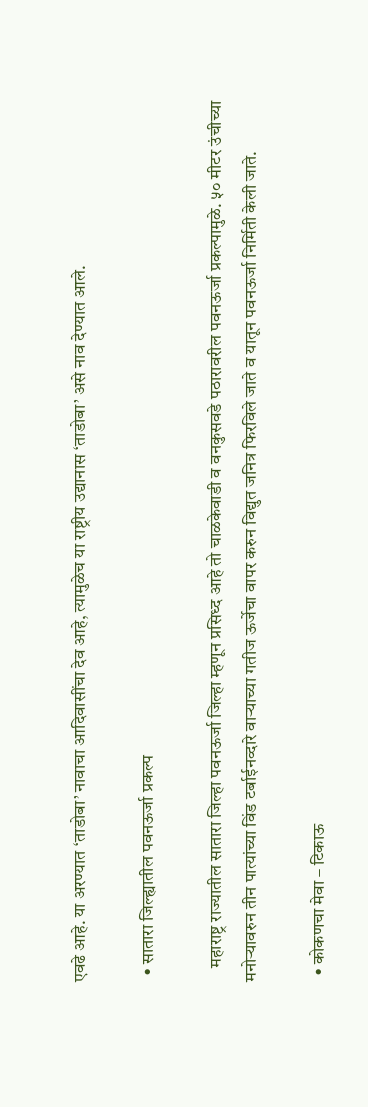एवढे आहे. या अरण्यात ‘ताडोबा’ नावाचा आदिवासींचा देव आहे, त्यामुळेच या राष्ट्रीय उद्यानास ‘ताडोबा’ असे नाव देण्यात आले.

  • सातारा जिल्ह्यातील पवनऊर्जा प्रकल्प

    महाराष्ट्र राज्यातील सातारा जिल्हा पवनऊर्जा जिल्हा म्हणून प्रसिध्द आहे तो चाळकेवाडी व वनकुसवडे पठारावरील पवनऊर्जा प्रकल्पामुळे. ५० मीटर उंचीच्या मनोर्‍यावरुन तीन पात्यांच्या विंड टर्बाईनव्दारे वार्‍याच्या गतीज ऊर्जेचा वापर करुन विद्युत जनित्र फिरविले जाते व यातून पवनऊर्जा निर्मिती केली जाते.

  • कोकणचा मेवा – टिकाऊ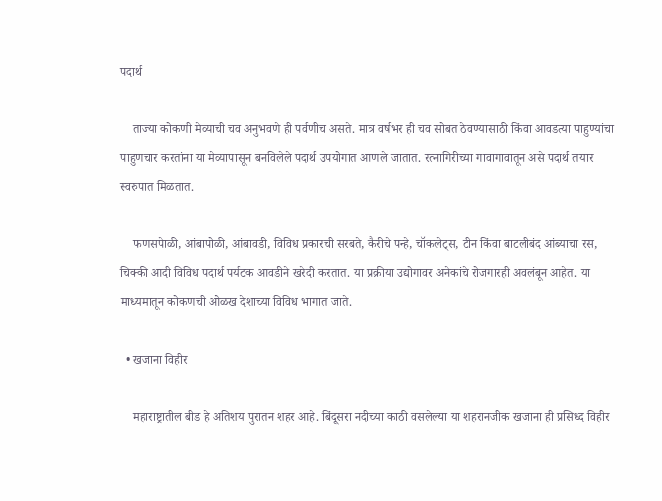पदार्थ

    ताज्या कोकणी मेव्याची चव अनुभवणे ही पर्वणीच असते. मात्र वर्षभर ही चव सोबत ठेवण्यासाठी किंवा आवडत्या पाहुण्यांचा पाहुणचार करतांना या मेव्यापासून बनविलेले पदार्थ उपयोगात आणले जातात. रत्नागिरीच्या गावागावातून असे पदार्थ तयार स्वरुपात मिळतात.

    फणसपेाळी, आंबापोळी, आंबावडी, विविध प्रकारची सरबते, कैरीचे पन्हे, चॉकलेट्स, टीन किंवा बाटलीबंद आंब्याचा रस, चिक्की आदी विविध पदार्थ पर्यटक आवडीने खरेदी करतात. या प्रक्रीया उद्योगावर अनेकांचे रोजगारही अवलंबून आहेत. या माध्यमातून कोकणची ओळख देशाच्या विविध भागात जाते.

  • खजाना विहीर

    महाराष्ट्रातील बीड हे अतिशय पुरातन शहर आहे. बिंदूसरा नदीच्या काठी वसलेल्या या शहरानजीक खजाना ही प्रसिध्द विहीर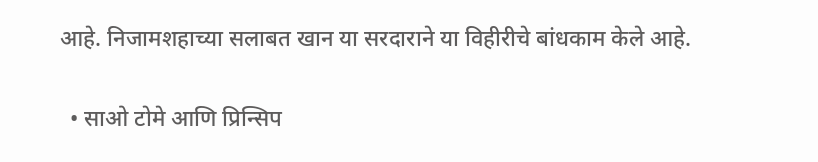आहे. निजामशहाच्या सलाबत खान या सरदाराने या विहीरीचे बांधकाम केले आहे.

  • साओ टोमे आणि प्रिन्सिप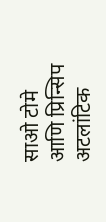साओ टोमे आणि प्रिन्सिप अटलांटिक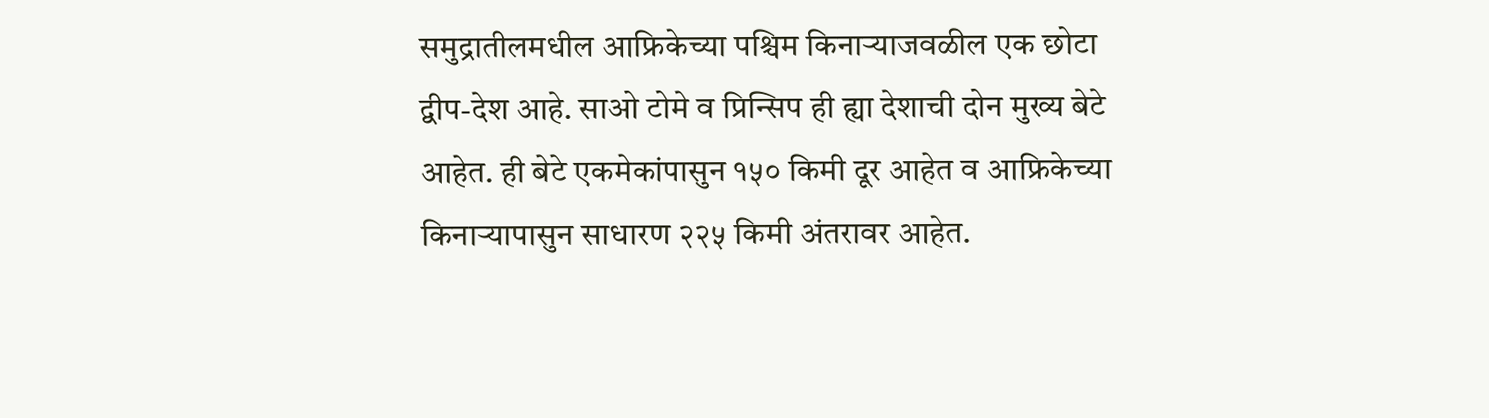समुद्रातीलमधील आफ्रिकेच्या पश्चिम किनार्‍याजवळील एक छोटा द्वीप-देश आहे. साओ टोमे व प्रिन्सिप ही ह्या देशाची दोन मुख्य बेटे आहेत. ही बेटे एकमेकांपासुन १५० किमी दूर आहेत व आफ्रिकेच्या किनार्‍यापासुन साधारण २२५ किमी अंतरावर आहेत.